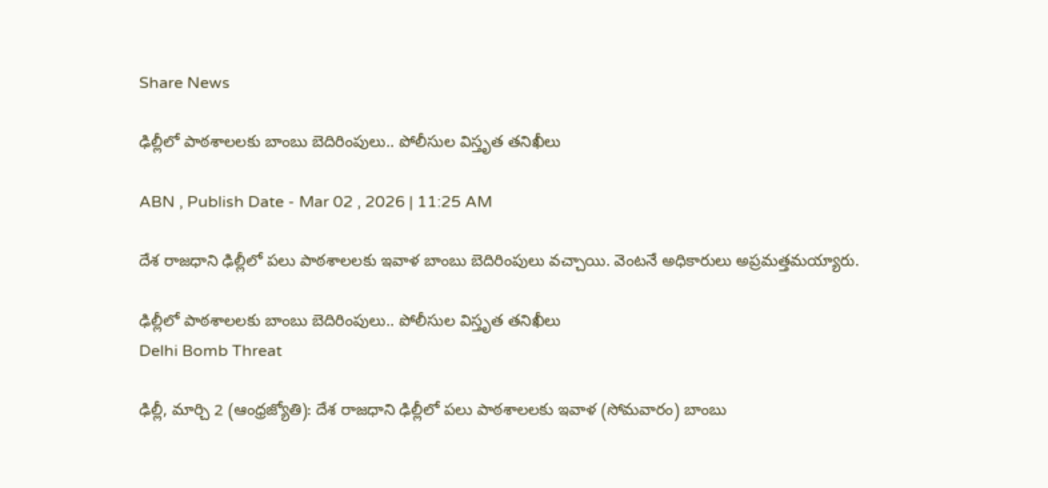Share News

ఢిల్లీలో పాఠశాలలకు బాంబు బెదిరింపులు.. పోలీసుల విస్తృత తనిఖీలు

ABN , Publish Date - Mar 02 , 2026 | 11:25 AM

దేశ రాజధాని ఢిల్లీలో పలు పాఠశాలలకు ఇవాళ బాంబు బెదిరింపులు వచ్చాయి. వెంటనే అధికారులు అప్రమత్తమయ్యారు.

ఢిల్లీలో పాఠశాలలకు బాంబు బెదిరింపులు.. పోలీసుల విస్తృత తనిఖీలు
Delhi Bomb Threat

ఢిల్లీ, మార్చి 2 (ఆంధ్రజ్యోతి): దేశ రాజధాని ఢిల్లీలో పలు పాఠశాలలకు ఇవాళ (సోమవారం) బాంబు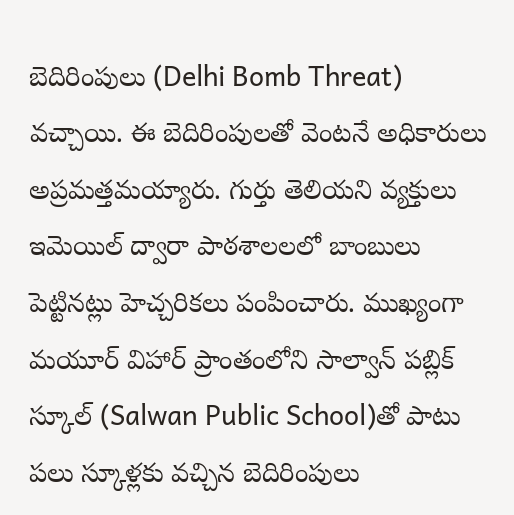బెదిరింపులు (Delhi Bomb Threat) వచ్చాయి. ఈ బెదిరింపులతో వెంటనే అధికారులు అప్రమత్తమయ్యారు. గుర్తు తెలియని వ్యక్తులు ఇమెయిల్ ద్వారా పాఠశాలలలో బాంబులు పెట్టినట్లు హెచ్చరికలు పంపించారు. ముఖ్యంగా మయూర్ విహార్ ప్రాంతంలోని సాల్వాన్ పబ్లిక్ స్కూల్ (Salwan Public School)తో పాటు పలు స్కూళ్లకు వచ్చిన బెదిరింపులు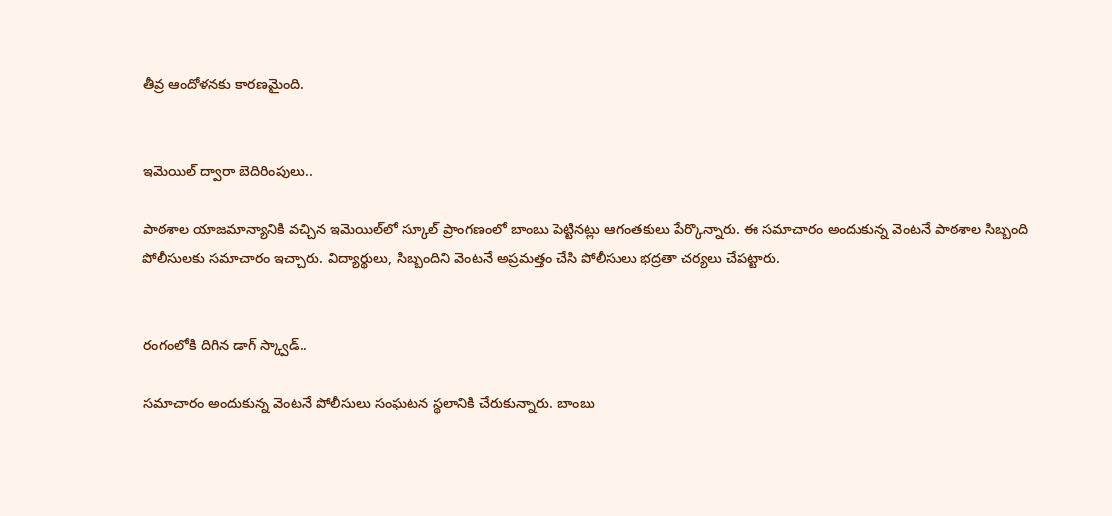తీవ్ర ఆందోళనకు కారణమైంది.


ఇమెయిల్ ద్వారా బెదిరింపులు..

పాఠశాల యాజమాన్యానికి వచ్చిన ఇమెయిల్‌లో స్కూల్ ప్రాంగణంలో బాంబు పెట్టినట్లు ఆగంతకులు పేర్కొన్నారు. ఈ సమాచారం అందుకున్న వెంటనే పాఠశాల సిబ్బంది పోలీసులకు సమాచారం ఇచ్చారు. విద్యార్థులు, సిబ్బందిని వెంటనే అప్రమత్తం చేసి పోలీసులు భద్రతా చర్యలు చేపట్టారు.


రంగంలోకి దిగిన డాగ్ స్క్వాడ్..

సమాచారం అందుకున్న వెంటనే పోలీసులు సంఘటన స్థలానికి చేరుకున్నారు. బాంబు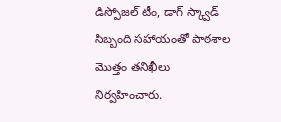డిస్పోజల్ టీం, డాగ్ స్క్వాడ్ సిబ్బంది సహాయంతో పాఠశాల మొత్తం తనిఖీలు నిర్వహించారు.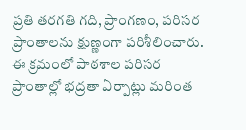ప్రతి తరగతి గది, ప్రాంగణం, పరిసర ప్రాంతాలను క్షుణ్ణంగా పరిశీలించారు. ఈ క్రమంలో పాఠశాల పరిసర ప్రాంతాల్లో భద్రతా ఏర్పాట్లు మరింత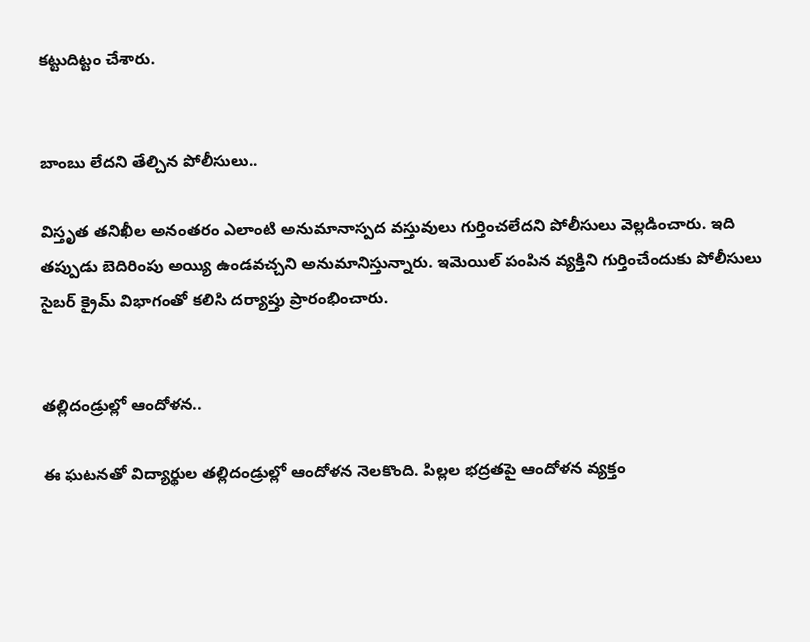కట్టుదిట్టం చేశారు.


బాంబు లేదని తేల్చిన పోలీసులు..

విస్తృత తనిఖీల అనంతరం ఎలాంటి అనుమానాస్పద వస్తువులు గుర్తించలేదని పోలీసులు వెల్లడించారు. ఇది తప్పుడు బెదిరింపు అయ్యి ఉండవచ్చని అనుమానిస్తున్నారు. ఇమెయిల్ పంపిన వ్యక్తిని గుర్తించేందుకు పోలీసులు సైబర్ క్రైమ్ విభాగంతో కలిసి దర్యాప్తు ప్రారంభించారు.


తల్లిదండ్రుల్లో ఆందోళన..

ఈ ఘటనతో విద్యార్థుల తల్లిదండ్రుల్లో ఆందోళన నెలకొంది. పిల్లల భద్రతపై ఆందోళన వ్యక్తం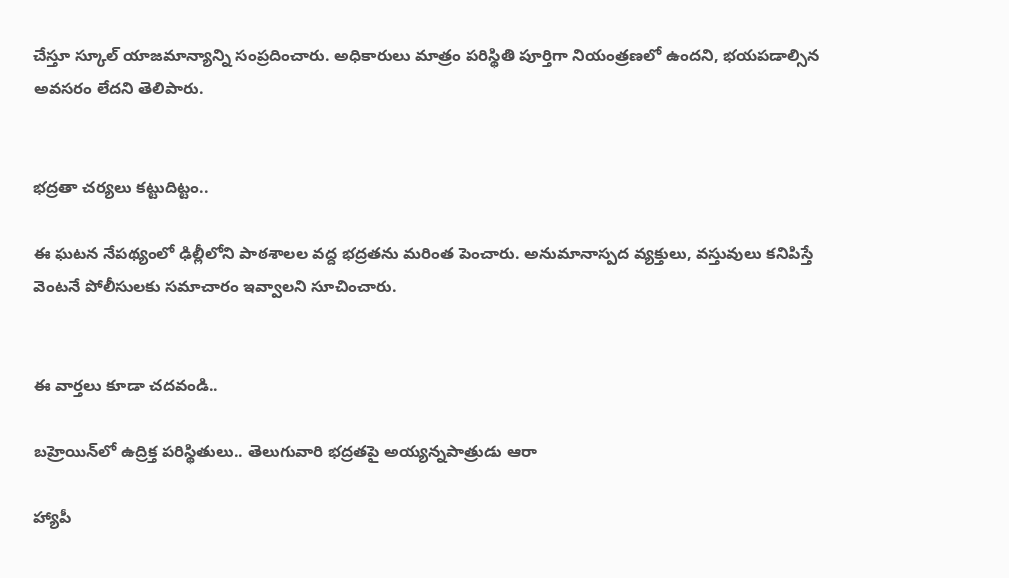చేస్తూ స్కూల్ యాజమాన్యాన్ని సంప్రదించారు. అధికారులు మాత్రం పరిస్థితి పూర్తిగా నియంత్రణలో ఉందని, భయపడాల్సిన అవసరం లేదని తెలిపారు.


భద్రతా చర్యలు కట్టుదిట్టం..

ఈ ఘటన నేపథ్యంలో ఢిల్లీలోని పాఠశాలల వద్ద భద్రతను మరింత పెంచారు. అనుమానాస్పద వ్యక్తులు, వస్తువులు కనిపిస్తే వెంటనే పోలీసులకు సమాచారం ఇవ్వాలని సూచించారు.


ఈ వార్తలు కూడా చదవండి..

బహ్రెయిన్‌లో ఉద్రిక్త పరిస్థితులు.. తెలుగువారి భద్రతపై అయ్యన్నపాత్రుడు ఆరా

హ్యాపీ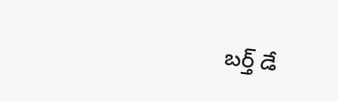బర్త్ డే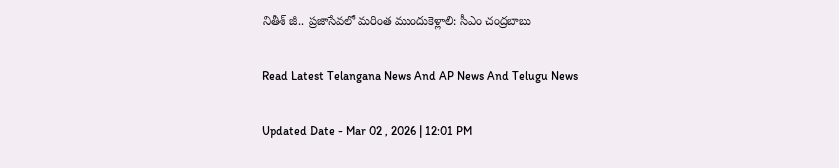నితీశ్ జీ.. ప్రజాసేవలో మరింత ముందుకెళ్లాలి: సీఎం చంద్రబాబు

Read Latest Telangana News And AP News And Telugu News

Updated Date - Mar 02 , 2026 | 12:01 PM